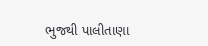ભુજથી પાલીતાણા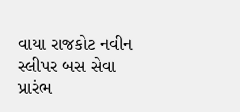વાયા રાજકોટ નવીન સ્લીપર બસ સેવા પ્રારંભ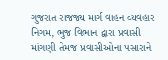ગુજરાત રાજજ્ય માર્ગ વાહન વ્યવહાર નિગમ, ભુજ વિભાન દ્વારા પ્રવાસી માંગણી તેમજ પ્રવાસીઓના પસારાને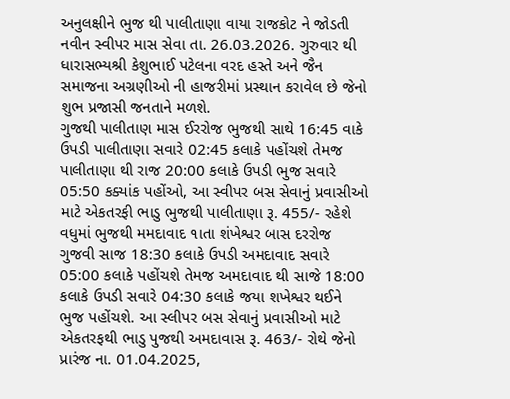અનુલક્ષીને ભુજ થી પાલીતાણા વાયા રાજકોટ ને જોડતી નવીન સ્વીપર માસ સેવા તા. 26.03.2026. ગુરુવાર થી ધારાસભ્યશ્રી કેશુભાઈ પટેલના વરદ હસ્તે અને જૈન સમાજના અગ્રણીઓ ની હાજરીમાં પ્રસ્થાન કરાવેલ છે જેનો શુભ પ્રજાસી જનતાને મળશે.
ગુજથી પાલીતાણ માસ ઈરરોજ ભુજથી સાથે 16:45 વાકે ઉપડી પાલીતાણા સવારે 02:45 કલાકે પહોંચશે તેમજ પાલીતાણા થી રાજ 20:00 કલાકે ઉપડી ભુજ સવારે 05:50 કક્યાંક પહોંઓ, આ સ્વીપર બસ સેવાનું પ્રવાસીઓ માટે એકતરફી ભાડુ ભુજથી પાલીતાણા રૂ. 455/- રહેશે
વધુમાં ભુજથી મમદાવાદ ૧ાતા શંખેશ્વર બાસ દરરોજ ગુજવી સાજ 18:30 કલાકે ઉપડી અમદાવાદ સવારે 05:00 કલાકે પહોંચશે તેમજ અમદાવાદ થી સાજે 18:00 કલાકે ઉપડી સવારે 04:30 કલાકે જયા શખેશ્વર થઈને ભુજ પહોંચશે. આ સ્લીપર બસ સેવાનું પ્રવાસીઓ માટે એકતરફથી ભાડુ પુજથી અમદાવાસ રૂ. 463/- રોથે જેનો પ્રારંજ ના. 01.04.2025,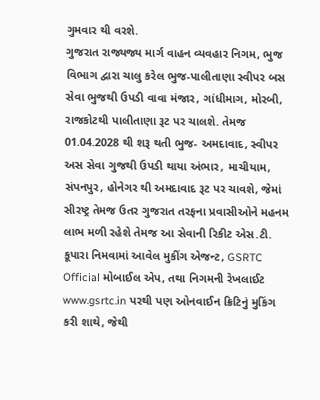ગુમવાર થી વરશે.
ગુજરાત રાજ્યજ્ય માર્ગ વાહન વ્યવહાર નિગમ, ભુજ વિભાગ દ્વારા ચાલુ કરેલ ભુજ-પાલીતાણા સ્વીપર બસ સેવા ભુજથી ઉપડી વાવા મંજાર, ગાંધીમાગ, મોરબી, રાજકોટથી પાલીતાણા રૂટ પર ચાલશે. તેમજ 01.04.2028 થી શરૂ થતી ભુજ- અમદાવાદ, સ્વીપર અસ સેવા ગુજથી ઉપડી થાયા અંભાર, માચીયામ, સંપનપુર, હોનેગર થી અમદાવાદ રૂટ પર ચાવશે, જેમાં સીરષ્ટ્ર તેમજ ઉતર ગુજરાત તરફના પ્રવાસીઓને મહનમ લાભ મળી રહેશે તેમજ આ સેવાની રિકીટ એસ.ટી. કૂપારા નિમવામાં આવેલ મુકીંગ એજન્ટ, GSRTC Official મોબાઈલ એપ, તથા નિગમની રેખલાઈટ www.gsrtc.in પરથી પણ ઓનવાઈન ક્રિટિનું મુકિંગ કરી શાથે, જેથી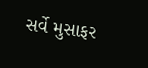સર્વે મુસાફર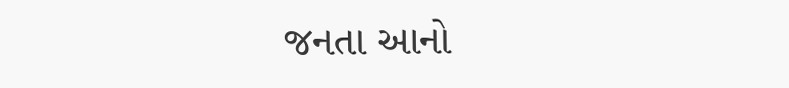જનતા આનો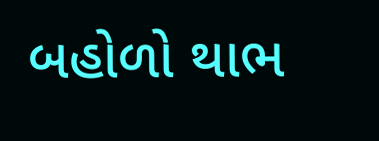બહોળો થાભ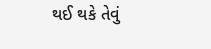થઈ થકે તેવું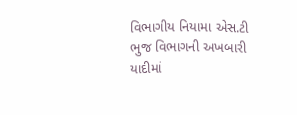વિભાગીય નિયામા એસ.ટી ભુજ વિભાગની અખબારી યાદીમાં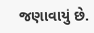જણાવાયું છે.